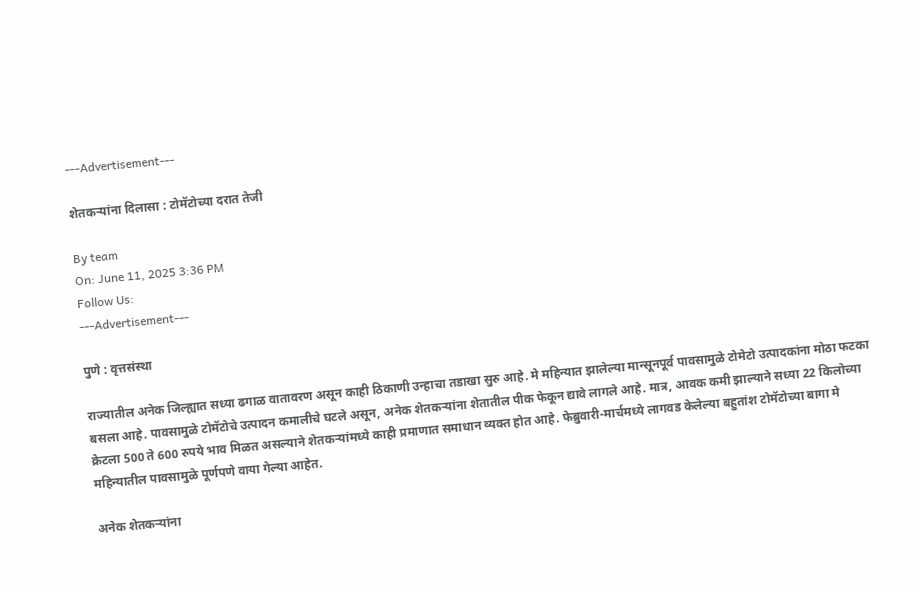---Advertisement---

शेतकर्‍यांना दिलासा : टोमॅटोच्या दरात तेजी

By team
On: June 11, 2025 3:36 PM
Follow Us:
---Advertisement---

पुणे : वृत्तसंस्था

राज्यातील अनेक जिल्ह्यात सध्या ढगाळ वातावरण असून काही ठिकाणी उन्हाचा तडाखा सुरु आहे. मे महिन्यात झालेल्या मान्सूनपूर्व पावसामुळे टोमेटो उत्पादकांना मोठा फटका बसला आहे. पावसामुळे टोमॅटोचे उत्पादन कमालीचे घटले असून, अनेक शेतकर्‍यांना शेतातील पीक फेकून द्यावे लागले आहे. मात्र, आवक कमी झाल्याने सध्या 22 किलोच्या क्रेटला 500 ते 600 रुपये भाव मिळत असल्याने शेतकर्‍यांमध्ये काही प्रमाणात समाधान व्यक्त होत आहे. फेब्रुवारी-मार्चमध्ये लागवड केलेल्या बहुतांश टोमॅटोच्या बागा मे महिन्यातील पावसामुळे पूर्णपणे वाया गेल्या आहेत.

अनेक शेतकर्‍यांना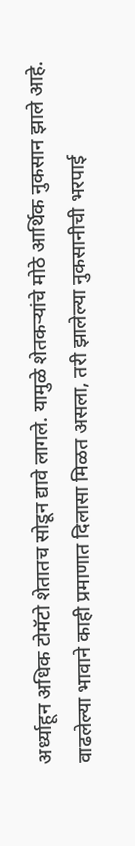अर्ध्याहून अधिक टोमॅटो शेतातच सोडून द्यावे लागले. यामुळे शेतकर्‍यांचे मोठे आर्थिक नुकसान झाले आहे. वाढलेल्या भावाने काही प्रमाणात दिलासा मिळत असला, तरी झालेल्या नुकसानीची भरपाई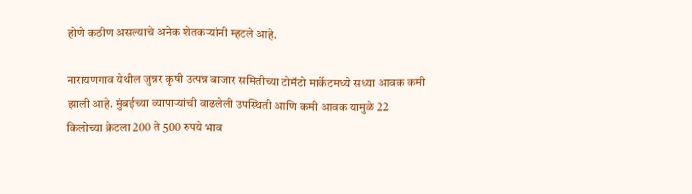होणे कठीण असल्याचे अनेक शेतकर्‍यांनी म्हटले आहे.

नारायणगाव येथील जुन्नर कृषी उत्पन्न बाजार समितीच्या टोमॅटो मार्केटमध्ये सध्या आवक कमी झाली आहे. मुंबईच्या व्यापार्‍यांची वाढलेली उपस्थिती आणि कमी आवक यामुळे 22 किलोच्या क्रेटला 200 ते 500 रुपये भाव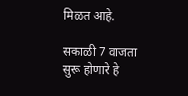मिळत आहे.

सकाळी 7 वाजता सुरू होणारे हे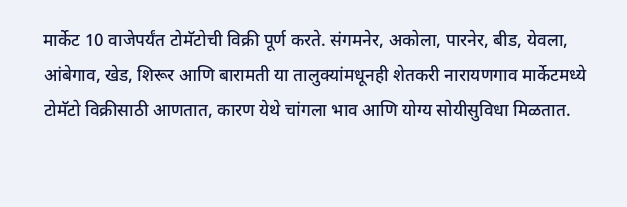मार्केट 10 वाजेपर्यंत टोमॅटोची विक्री पूर्ण करते. संगमनेर, अकोला, पारनेर, बीड, येवला, आंबेगाव, खेड, शिरूर आणि बारामती या तालुक्यांमधूनही शेतकरी नारायणगाव मार्केटमध्ये टोमॅटो विक्रीसाठी आणतात, कारण येथे चांगला भाव आणि योग्य सोयीसुविधा मिळतात.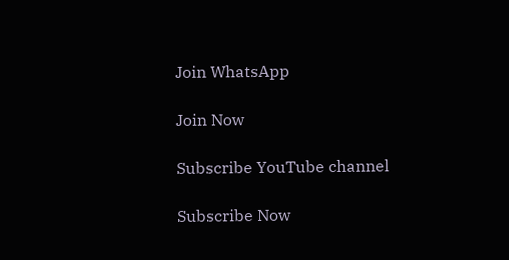Join WhatsApp

Join Now

Subscribe YouTube channel

Subscribe Now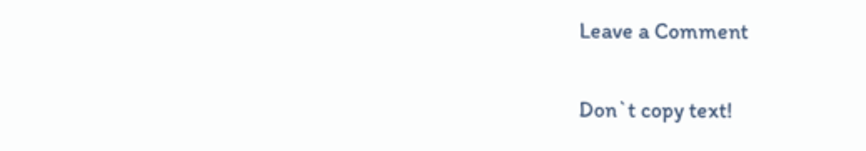Leave a Comment

Don`t copy text!